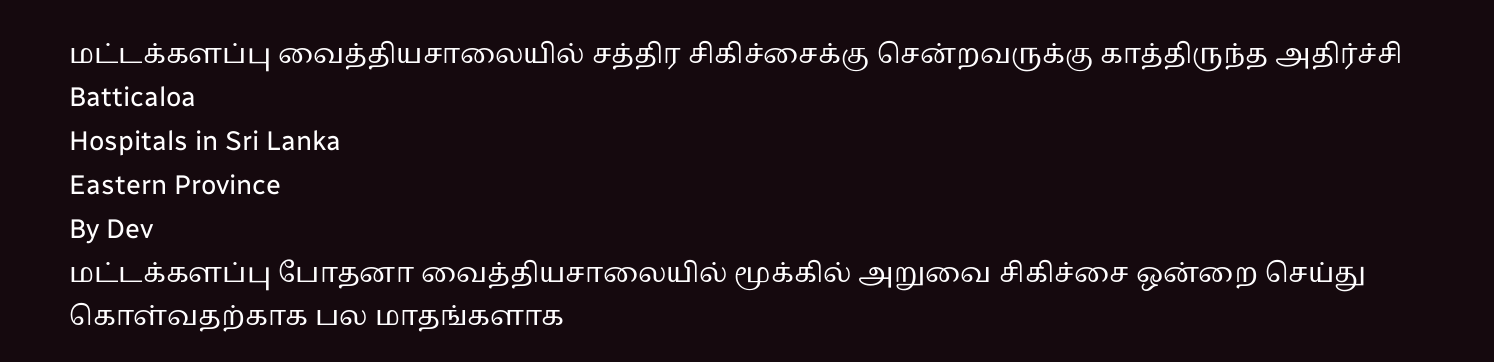மட்டக்களப்பு வைத்தியசாலையில் சத்திர சிகிச்சைக்கு சென்றவருக்கு காத்திருந்த அதிர்ச்சி
Batticaloa
Hospitals in Sri Lanka
Eastern Province
By Dev
மட்டக்களப்பு போதனா வைத்தியசாலையில் மூக்கில் அறுவை சிகிச்சை ஒன்றை செய்து கொள்வதற்காக பல மாதங்களாக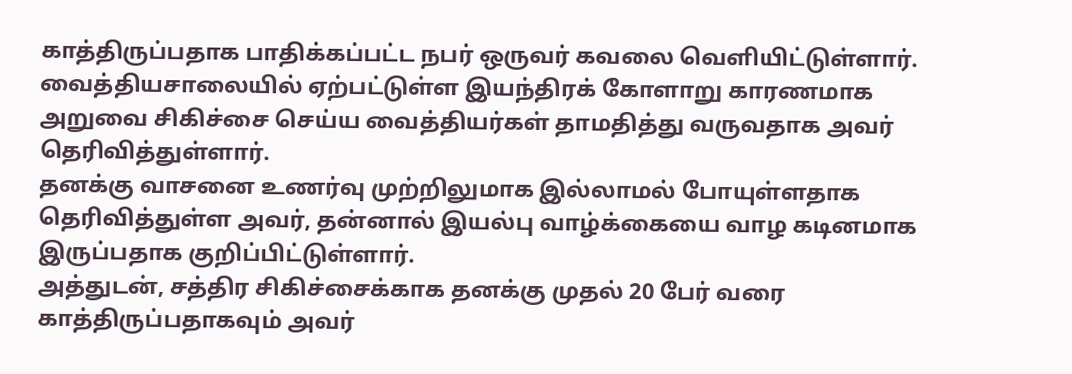காத்திருப்பதாக பாதிக்கப்பட்ட நபர் ஒருவர் கவலை வெளியிட்டுள்ளார்.
வைத்தியசாலையில் ஏற்பட்டுள்ள இயந்திரக் கோளாறு காரணமாக அறுவை சிகிச்சை செய்ய வைத்தியர்கள் தாமதித்து வருவதாக அவர் தெரிவித்துள்ளார்.
தனக்கு வாசனை உணர்வு முற்றிலுமாக இல்லாமல் போயுள்ளதாக தெரிவித்துள்ள அவர், தன்னால் இயல்பு வாழ்க்கையை வாழ கடினமாக இருப்பதாக குறிப்பிட்டுள்ளார்.
அத்துடன், சத்திர சிகிச்சைக்காக தனக்கு முதல் 20 பேர் வரை காத்திருப்பதாகவும் அவர்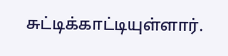சுட்டிக்காட்டியுள்ளார்.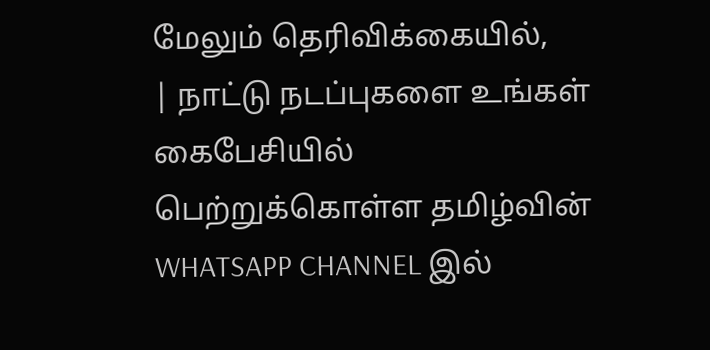மேலும் தெரிவிக்கையில்,
| நாட்டு நடப்புகளை உங்கள் கைபேசியில் பெற்றுக்கொள்ள தமிழ்வின் WHATSAPP CHANNEL இல்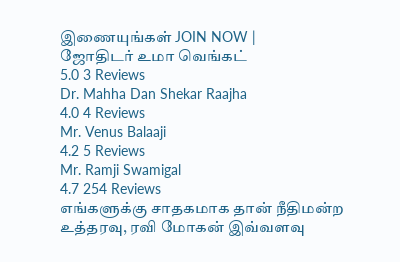இணையுங்கள் JOIN NOW |
ஜோதிடர் உமா வெங்கட்
5.0 3 Reviews
Dr. Mahha Dan Shekar Raajha
4.0 4 Reviews
Mr. Venus Balaaji
4.2 5 Reviews
Mr. Ramji Swamigal
4.7 254 Reviews
எங்களுக்கு சாதகமாக தான் நீதிமன்ற உத்தரவு, ரவி மோகன் இவ்வளவு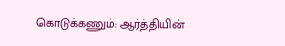கொடுக்கணும்: ஆர்த்தியின்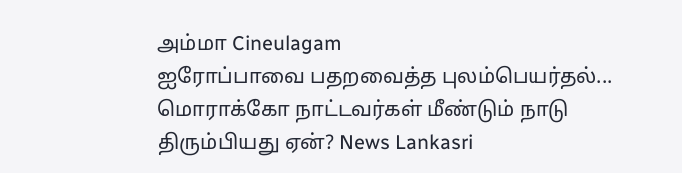அம்மா Cineulagam
ஐரோப்பாவை பதறவைத்த புலம்பெயர்தல்... மொராக்கோ நாட்டவர்கள் மீண்டும் நாடு திரும்பியது ஏன்? News Lankasri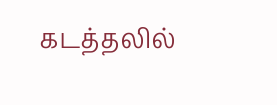கடத்தலில்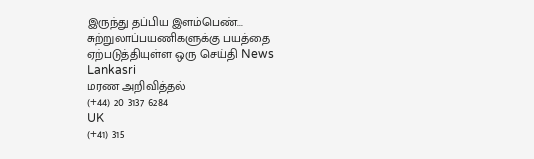இருந்து தப்பிய இளம்பெண்... சுற்றுலாப்பயணிகளுக்கு பயத்தை ஏற்படுத்தியுள்ள ஒரு செய்தி News Lankasri
மரண அறிவித்தல்
(+44) 20 3137 6284
UK
(+41) 315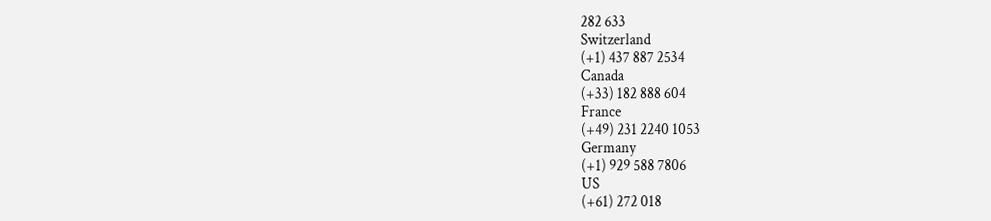282 633
Switzerland
(+1) 437 887 2534
Canada
(+33) 182 888 604
France
(+49) 231 2240 1053
Germany
(+1) 929 588 7806
US
(+61) 272 018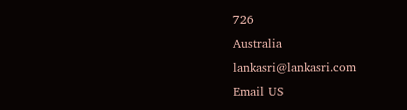726
Australia
lankasri@lankasri.com
Email US